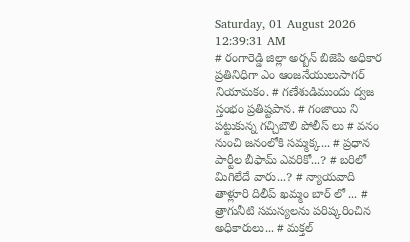Saturday, 01 August 2026 12:39:31 AM
# రంగారెడ్డి జిల్లా అర్బన్ బిజెపి అధికార ప్రతినిధిగా ఎం ఆంజనేయులుసాగర్ నియామకం. # గణేశుడిముందు ద్వజ స్తంభం ప్రతిష్టపాన. # గంజాయి ని పట్టుకున్న గచ్చిబౌలి పోలీస్ లు # వనం నుంచి జనంలోకి సమ్మక్క... # ప్రధాన పార్టీల బీఫామ్ ఎవరికో...? # బరిలో మిగిలేదే వారు...? # న్యాయవాది తాళ్లూరి దిలీప్ ఖమ్మం బార్ లో ... # త్రాగునీటి సమస్యలను పరిష్కరించిన అధికారులు... # మక్తల్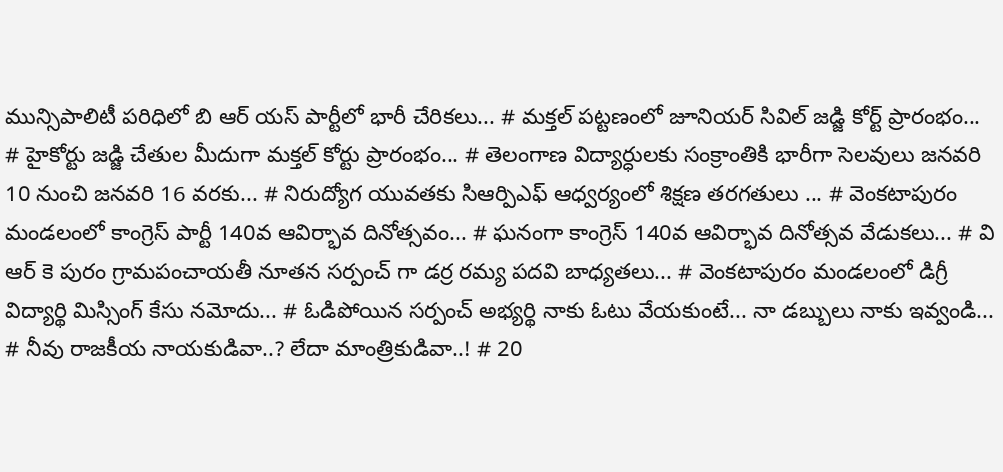మున్సిపాలిటీ పరిధిలో బి ఆర్ యస్ పార్టీలో భారీ చేరికలు... # మక్తల్ పట్టణంలో జూనియర్ సివిల్ జడ్జి కోర్ట్ ప్రారంభం... # హైకోర్టు జడ్జి చేతుల మీదుగా మక్తల్ కోర్టు ప్రారంభం... # తెలంగాణ విద్యార్ధులకు సంక్రాంతికి భారీగా సెలవులు జనవరి 10 నుంచి జనవరి 16 వరకు... # నిరుద్యోగ యువతకు సిఆర్పిఎఫ్ ఆధ్వర్యంలో శిక్షణ తరగతులు ... # వెంకటాపురం మండలంలో కాంగ్రెస్ పార్టీ 140వ ఆవిర్భావ దినోత్సవం... # ఘనంగా కాంగ్రెస్ 140వ ఆవిర్భావ దినోత్సవ వేడుకలు... # వి ఆర్ కె పురం గ్రామపంచాయతీ నూతన సర్పంచ్ గా డర్ర రమ్య పదవి బాధ్యతలు... # వెంకటాపురం మండలంలో డిగ్రీ విద్యార్థి మిస్సింగ్ కేసు నమోదు... # ఓడిపోయిన సర్పంచ్ అభ్యర్థి నాకు ఓటు వేయకుంటే... నా డబ్బులు నాకు ఇవ్వండి... # నీవు రాజకీయ నాయకుడివా..? లేదా మాంత్రికుడివా..! # 20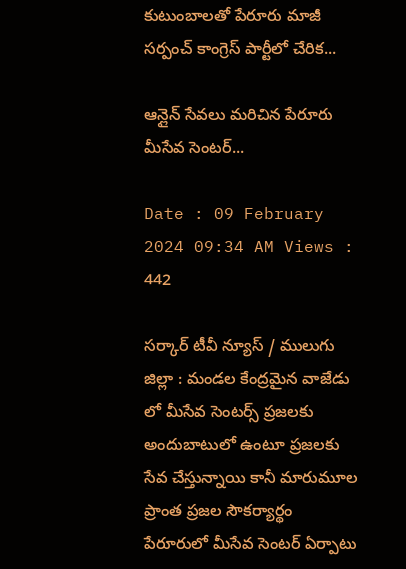కుటుంబాలతో పేరూరు మాజీ సర్పంచ్ కాంగ్రెస్ పార్టీలో చేరిక...

ఆన్లైన్ సేవలు మరిచిన పేరూరు మీసేవ సెంటర్...

Date : 09 February 2024 09:34 AM Views : 442

సర్కార్ టీవీ న్యూస్ / ములుగు జిల్లా : మండల కేంద్రమైన వాజేడు లో మీసేవ సెంటర్స్ ప్రజలకు అందుబాటులో ఉంటూ ప్రజలకు సేవ చేస్తున్నాయి కానీ మారుమూల ప్రాంత ప్రజల సౌకర్యార్థం పేరూరులో మీసేవ సెంటర్ ఏర్పాటు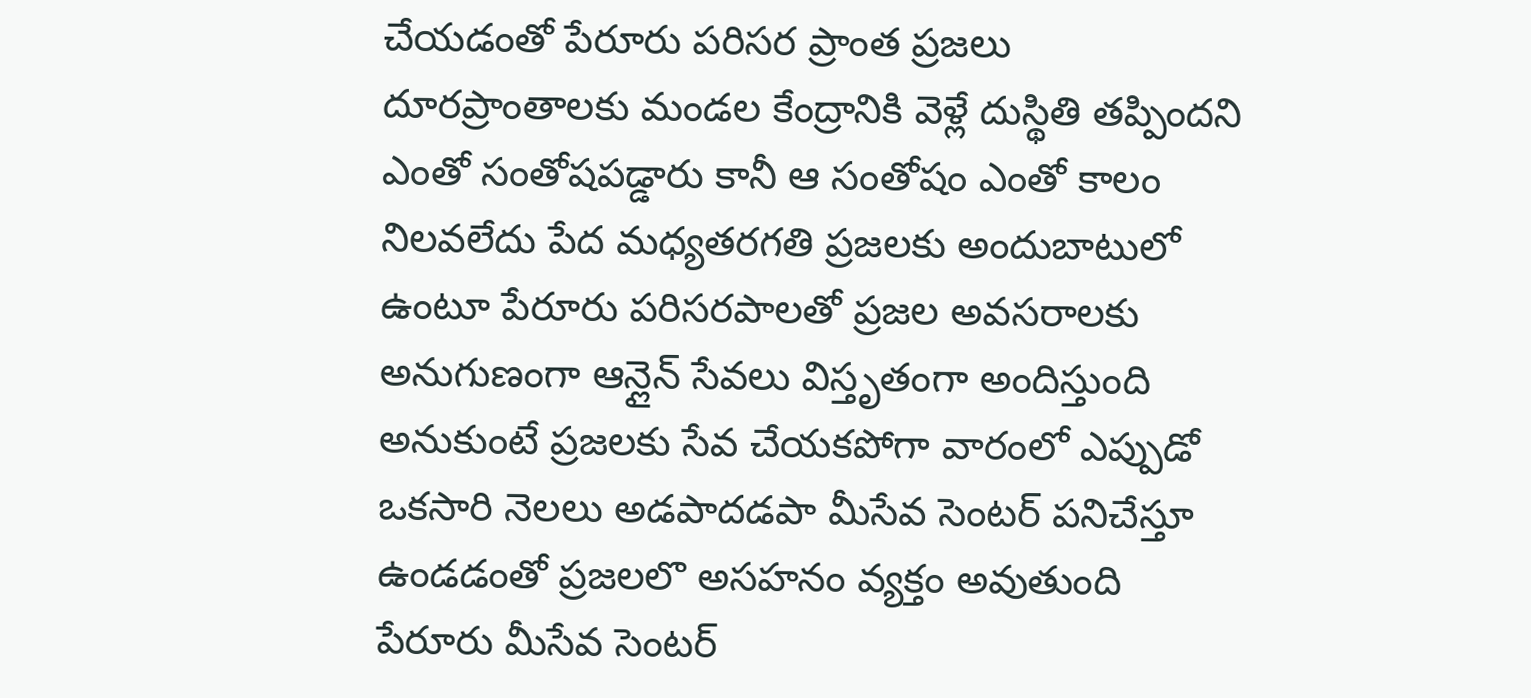చేయడంతో పేరూరు పరిసర ప్రాంత ప్రజలు దూరప్రాంతాలకు మండల కేంద్రానికి వెళ్లే దుస్థితి తప్పిందని ఎంతో సంతోషపడ్డారు కానీ ఆ సంతోషం ఎంతో కాలం నిలవలేదు పేద మధ్యతరగతి ప్రజలకు అందుబాటులో ఉంటూ పేరూరు పరిసరపాలతో ప్రజల అవసరాలకు అనుగుణంగా ఆన్లైన్ సేవలు విస్తృతంగా అందిస్తుంది అనుకుంటే ప్రజలకు సేవ చేయకపోగా వారంలో ఎప్పుడో ఒకసారి నెలలు అడపాదడపా మీసేవ సెంటర్ పనిచేస్తూ ఉండడంతో ప్రజలలొ అసహనం వ్యక్తం అవుతుంది పేరూరు మీసేవ సెంటర్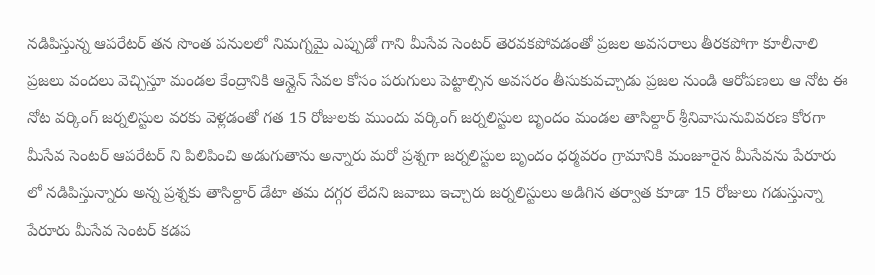నడిపిస్తున్న ఆపరేటర్ తన సొంత పనులలో నిమగ్నమై ఎప్పుడో గాని మీసేవ సెంటర్ తెరవకపోవడంతో ప్రజల అవసరాలు తీరకపోగా కూలీనాలి ప్రజలు వందలు వెచ్చిస్తూ మండల కేంద్రానికి ఆన్లైన్ సేవల కోసం పరుగులు పెట్టాల్సిన అవసరం తీసుకువచ్చాడు ప్రజల నుండి ఆరోపణలు ఆ నోట ఈ నోట వర్కింగ్ జర్నలిస్టుల వరకు వెళ్లడంతో గత 15 రోజులకు ముందు వర్కింగ్ జర్నలిస్టుల బృందం మండల తాసిల్దార్ శ్రీనివాసునువివరణ కోరగా మీసేవ సెంటర్ ఆపరేటర్ ని పిలిపించి అడుగుతాను అన్నారు మరో ప్రశ్నగా జర్నలిస్టుల బృందం ధర్మవరం గ్రామానికి మంజూరైన మీసేవను పేరూరు లో నడిపిస్తున్నారు అన్న ప్రశ్నకు తాసిల్దార్ డేటా తమ దగ్గర లేదని జవాబు ఇచ్చారు జర్నలిస్టులు అడిగిన తర్వాత కూడా 15 రోజులు గడుస్తున్నా పేరూరు మీసేవ సెంటర్ కడప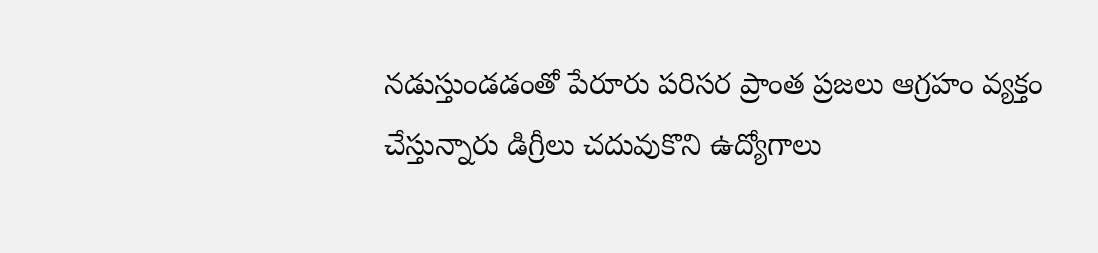నడుస్తుండడంతో పేరూరు పరిసర ప్రాంత ప్రజలు ఆగ్రహం వ్యక్తం చేస్తున్నారు డిగ్రీలు చదువుకొని ఉద్యోగాలు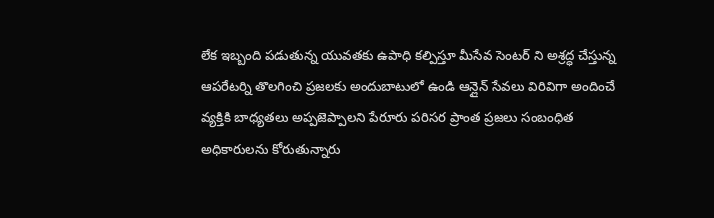లేక ఇబ్బంది పడుతున్న యువతకు ఉపాధి కల్పిస్తూ మీసేవ సెంటర్ ని అశ్రద్ధ చేస్తున్న ఆపరేటర్ని తొలగించి ప్రజలకు అందుబాటులో ఉండి ఆన్లైన్ సేవలు విరివిగా అందించే వ్యక్తికి బాధ్యతలు అప్పజెప్పాలని పేరూరు పరిసర ప్రాంత ప్రజలు సంబంధిత అధికారులను కోరుతున్నారు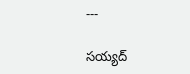---

సయ్యద్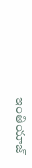ఇంతియాజ్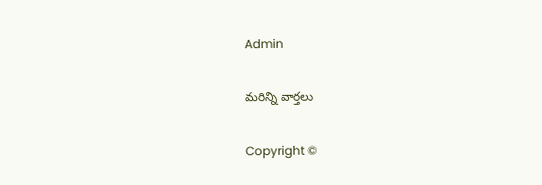Admin

మరిన్ని వార్తలు

Copyright ©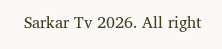Sarkar Tv 2026. All right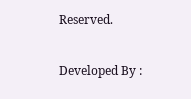Reserved.

Developed By :